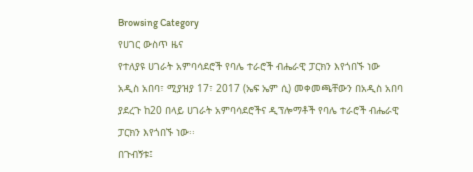Browsing Category
የሀገር ውስጥ ዜና
የተለያዩ ሀገራት አምባሳደሮች የባሌ ተራሮች ብሔራዊ ፓርክን እየጎበኙ ነው
አዲስ አበባ፣ ሚያዝያ 17፣ 2017 (ኤፍ ኤም ሲ) መቀመጫቸውን በአዲስ አበባ ያደረጉ ከ20 በላይ ሀገራት አምባሳደሮችና ዲፕሎማቶች የባሌ ተራሮች ብሔራዊ ፓርክን እየጎበኙ ነው፡፡
በጉብኝቱ፤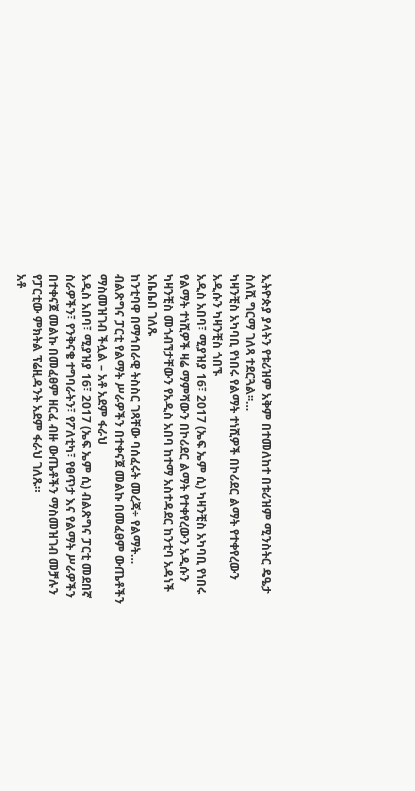ኢትዮጵያ ያላትን የቱሪዝም አቅም በተመለከተ በቱሪዝም ሚንስትር ዴዔታ ስለሺ ግርማ ገለጻ ተደርጓል፡፡…
ካዛንቺስ አካባቢ የነበሩ የልማት ተነሺዎች በኮሪደር ልማት የተቀየረውን አዲሱን ካዛንቺስ ጎበኙ
አዲስ አበባ፣ ሚያዝያ 16፣ 2017 (ኤፍ ኤም ሲ) ካዛንቺስ አካባቢ የነበሩ የልማት ተነሺዎች ዛሬ ማምሻውን በኮሪደር ልማት የተቀየረውን አዲሱን ካዛንቺስ መጎብኘታቸውን የአዲስ አበባ ከተማ አስተዳደር ከንቲባ አዳነች አቤቤበ ገለጹ
ከንቲባዋ በማኅበራዊ ትስስር ገጻቸው ባሰፈሩት መረጃ÷ የልማት…
ብልጽግና ፓርቲ የልማት ሥራዎችን በተቀናጀ መልኩ በመፈፀም ውጤቶችን ማስመዝገብ ችሏል – አቶ አደም ፋራህ
አዲስ አበባ፣ ሚያዝያ 16፣ 2017 (ኤፍ ኤም ሲ) ብልጽግና ፓርቲ መደበኛ ስራዎችን፣ የንቅናቄ ተግባራትን፣ የፖለቲካ፣ የፀጥታ እና የልማት ሥራዎችን በተቀናጀ መልኩ በመፈፀም ዘርፈ ብዙ ውጤቶችን ማስመዝገብ መቻሉን የፓርቲው ምክትል ፕሬዚዳንት አደም ፋራህ ገለጹ።
አቶ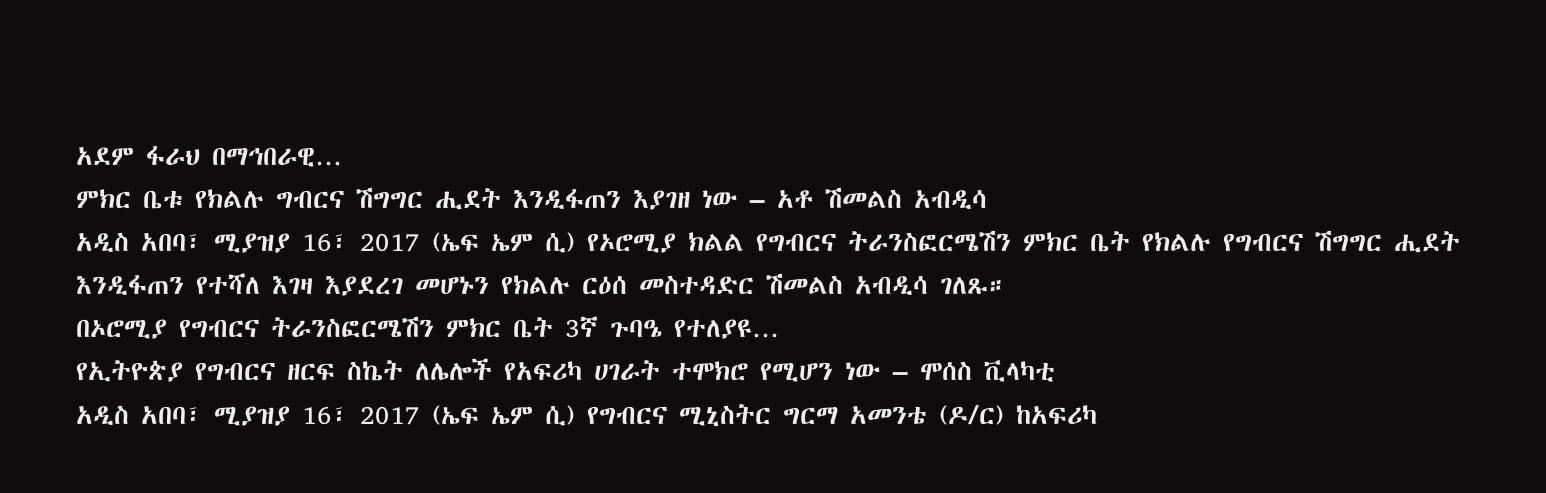አደም ፋራህ በማኅበራዊ…
ምክር ቤቱ የክልሉ ግብርና ሽግግር ሒደት እንዲፋጠን እያገዘ ነው – አቶ ሽመልስ አብዲሳ
አዲስ አበባ፣ ሚያዝያ 16፣ 2017 (ኤፍ ኤም ሲ) የኦሮሚያ ክልል የግብርና ትራንስፎርሜሽን ምክር ቤት የክልሉ የግብርና ሽግግር ሒደት እንዲፋጠን የተሻለ እገዛ እያደረገ መሆኑን የክልሉ ርዕሰ መስተዳድር ሽመልስ አብዲሳ ገለጹ።
በኦሮሚያ የግብርና ትራንስፎርሜሽን ምክር ቤት 3ኛ ጉባዔ የተለያዩ…
የኢትዮጵያ የግብርና ዘርፍ ስኬት ለሌሎች የአፍሪካ ሀገራት ተሞክሮ የሚሆን ነው – ሞሰስ ቪላካቲ
አዲስ አበባ፣ ሚያዝያ 16፣ 2017 (ኤፍ ኤም ሲ) የግብርና ሚኒስትር ግርማ አመንቴ (ዶ/ር) ከአፍሪካ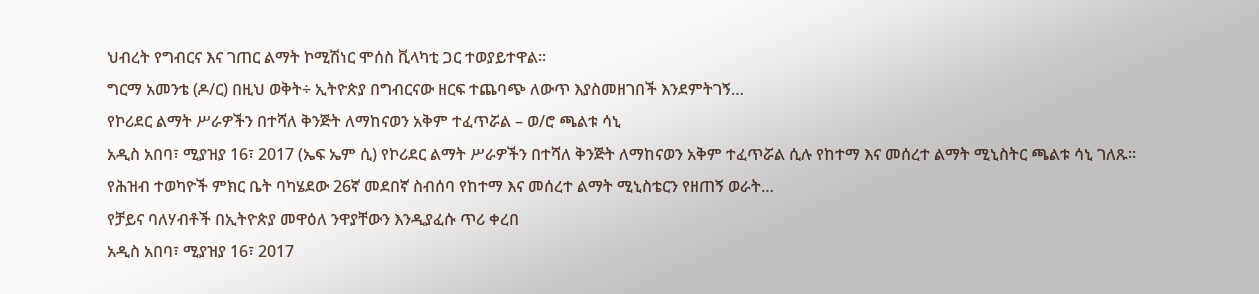ህብረት የግብርና እና ገጠር ልማት ኮሚሽነር ሞሰስ ቪላካቲ ጋር ተወያይተዋል፡፡
ግርማ አመንቴ (ዶ/ር) በዚህ ወቅት÷ ኢትዮጵያ በግብርናው ዘርፍ ተጨባጭ ለውጥ እያስመዘገበች እንደምትገኝ…
የኮሪደር ልማት ሥራዎችን በተሻለ ቅንጅት ለማከናወን አቅም ተፈጥሯል – ወ/ሮ ጫልቱ ሳኒ
አዲስ አበባ፣ ሚያዝያ 16፣ 2017 (ኤፍ ኤም ሲ) የኮሪደር ልማት ሥራዎችን በተሻለ ቅንጅት ለማከናወን አቅም ተፈጥሯል ሲሉ የከተማ እና መሰረተ ልማት ሚኒስትር ጫልቱ ሳኒ ገለጹ።
የሕዝብ ተወካዮች ምክር ቤት ባካሄደው 26ኛ መደበኛ ስብሰባ የከተማ እና መሰረተ ልማት ሚኒስቴርን የዘጠኝ ወራት…
የቻይና ባለሃብቶች በኢትዮጵያ መዋዕለ ንዋያቸውን እንዲያፈሱ ጥሪ ቀረበ
አዲስ አበባ፣ ሚያዝያ 16፣ 2017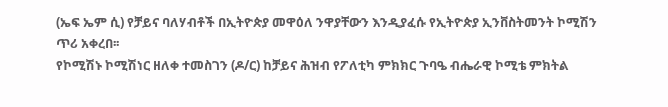(ኤፍ ኤም ሲ) የቻይና ባለሃብቶች በኢትዮጵያ መዋዕለ ንዋያቸውን እንዲያፈሱ የኢትዮጵያ ኢንቨስትመንት ኮሚሽን ጥሪ አቀረበ፡፡
የኮሚሽኑ ኮሚሽነር ዘለቀ ተመስገን (ዶ/ር) ከቻይና ሕዝብ የፖለቲካ ምክክር ጉባዔ ብሔራዊ ኮሚቴ ምክትል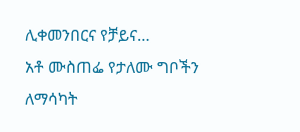ሊቀመንበርና የቻይና…
አቶ ሙስጠፌ የታለሙ ግቦችን ለማሳካት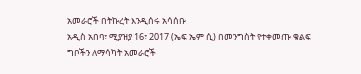አመራሮች በትኩረት እንዲሰሩ አሳሰቡ
አዲስ አበባ፣ ሚያዝያ 16፣ 2017 (ኤፍ ኤም ሲ) በመንግስት የተቀመጡ ቁልፍ ግቦችን ለማሳካት አመራሮች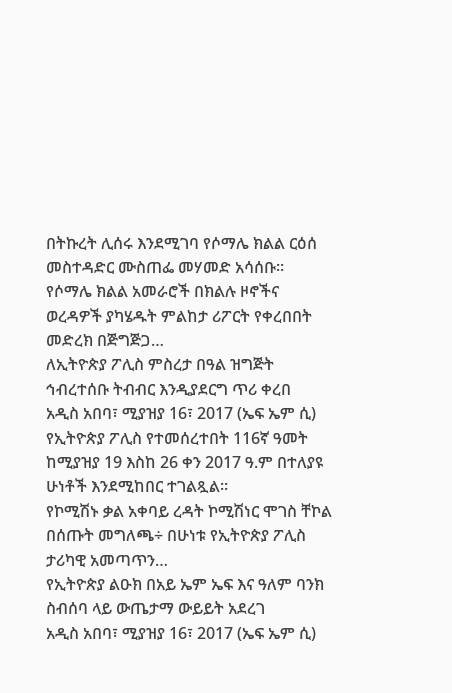በትኩረት ሊሰሩ እንደሚገባ የሶማሌ ክልል ርዕሰ መስተዳድር ሙስጠፌ መሃመድ አሳሰቡ፡፡
የሶማሌ ክልል አመራሮች በክልሉ ዞኖችና ወረዳዎች ያካሄዱት ምልከታ ሪፖርት የቀረበበት መድረክ በጅግጅጋ…
ለኢትዮጵያ ፖሊስ ምስረታ በዓል ዝግጅት ኅብረተሰቡ ትብብር እንዲያደርግ ጥሪ ቀረበ
አዲስ አበባ፣ ሚያዝያ 16፣ 2017 (ኤፍ ኤም ሲ) የኢትዮጵያ ፖሊስ የተመሰረተበት 116ኛ ዓመት ከሚያዝያ 19 እስከ 26 ቀን 2017 ዓ.ም በተለያዩ ሁነቶች እንደሚከበር ተገልጿል።
የኮሚሽኑ ቃል አቀባይ ረዳት ኮሚሽነር ሞገስ ቸኮል በሰጡት መግለጫ÷ በሁነቱ የኢትዮጵያ ፖሊስ ታሪካዊ አመጣጥን…
የኢትዮጵያ ልዑክ በአይ ኤም ኤፍ እና ዓለም ባንክ ስብሰባ ላይ ውጤታማ ውይይት አደረገ
አዲስ አበባ፣ ሚያዝያ 16፣ 2017 (ኤፍ ኤም ሲ)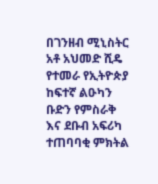በገንዘብ ሚኒስትር አቶ አህመድ ሺዴ የተመራ የኢትዮጵያ ከፍተኛ ልዑካን ቡድን የምስራቅ እና ደቡብ አፍሪካ ተጠባባቂ ምክትል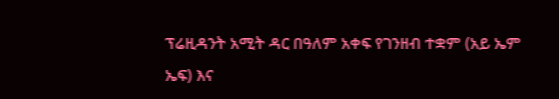ፕሬዚዳንት አሚት ዳር በዓለም አቀፍ የገንዘብ ተቋም (አይ ኤም ኤፍ) እና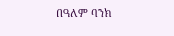በዓለም ባንክ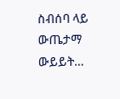ስብሰባ ላይ ውጤታማ ውይይት…